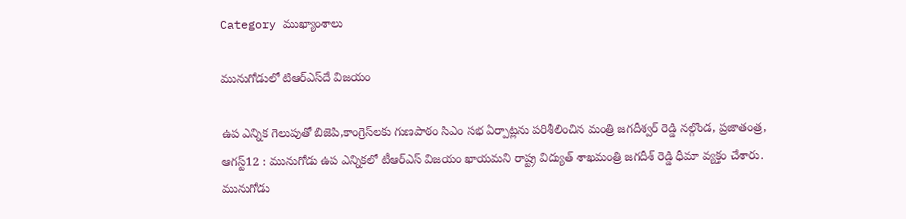Category ముఖ్యాంశాలు

మునుగోడులో టిఆర్‌ఎస్‌దే విజయం

ఉప ఎన్నిక గెలుపుతో బిజెపి,కాంగ్రెస్‌లకు గుణపాఠం సిఎం సభ ఏర్పాట్లను పరిశీలించిన మంత్రి జగదీశ్వర్‌ ‌రెడ్డి నల్గొండ, ప్రజాతంత్ర, ఆగస్ట్12 : మునుగోడు ఉప ఎన్నికలో టీఆర్‌ఎస్‌ ‌విజయం ఖాయమని రాష్ట్ర విద్యుత్‌ ‌శాఖమంత్రి జగదీశ్‌ ‌రెడ్డి ధీమా వ్యక్తం చేశారు. మునుగోడు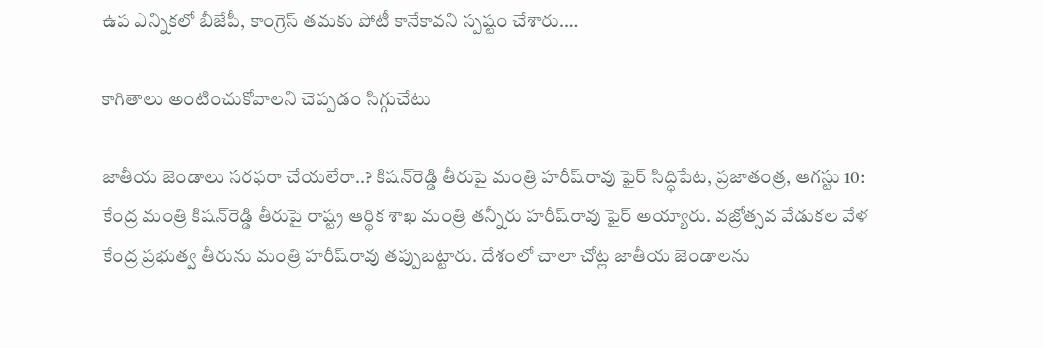ఉప ఎన్నికలో బీజేపీ, కాంగ్రెస్‌ ‌తమకు పోటీ కానేకావని స్పష్టం చేశారు.…

కాగితాలు అంటించుకోవాలని చెప్పడం సిగ్గుచేటు

జాతీయ జెండాలు సరఫరా చేయలేరా..? కిషన్‌రెడ్డి తీరుపై మంత్రి హరీష్‌రావు ఫైర్‌ సిద్ధిపేట, ప్రజాతంత్ర, ఆగస్టు 10: కేంద్ర మంత్రి కిషన్‌రెడ్డి తీరుపై రాష్ట్ర ఆర్థిక శాఖ మంత్రి తన్నీరు హరీష్‌రావు ఫైర్‌ అయ్యారు. వజ్రోత్సవ వేడుకల వేళ కేంద్ర ప్రభుత్వ తీరును మంత్రి హరీష్‌రావు తప్పుబట్టారు. దేశంలో చాలా చోట్ల జాతీయ జెండాలను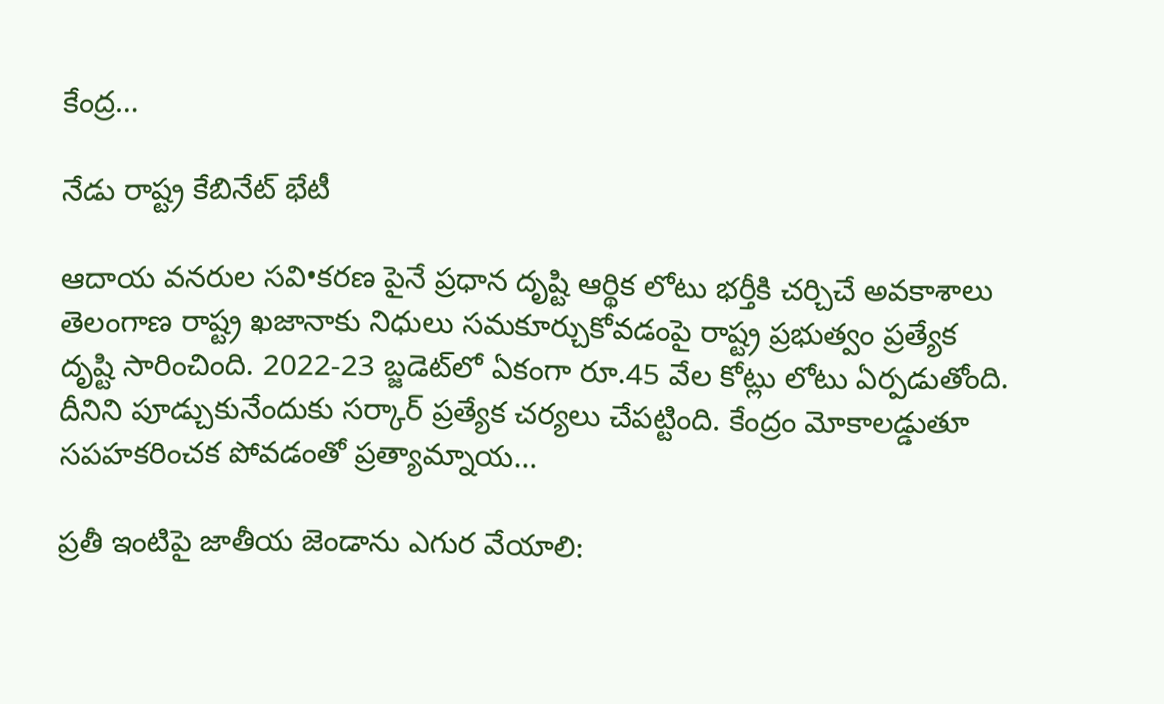కేంద్ర…

నేడు రాష్ట్ర కేబినేట్‌ ‌భేటీ

ఆదాయ వనరుల సవి•కరణ పైనే ప్రధాన దృష్టి ఆర్థిక లోటు భర్తీకి చర్చిచే అవకాశాలు తెలంగాణ రాష్ట్ర ఖజానాకు నిధులు సమకూర్చుకోవడంపై రాష్ట్ర ప్రభుత్వం ప్రత్యేక దృష్టి సారించింది. 2022-23 బ్జడెట్‌లో ఏకంగా రూ.45 వేల కోట్లు లోటు ఏర్పడుతోంది. దీనిని పూడ్చుకునేందుకు సర్కార్‌ ‌ప్రత్యేక చర్యలు చేపట్టింది. కేంద్రం మోకాలడ్డుతూ సపహకరించక పోవడంతో ప్రత్యామ్నాయ…

ప్రతీ ఇంటిపై జాతీయ జెండాను ఎగుర వేయాలి: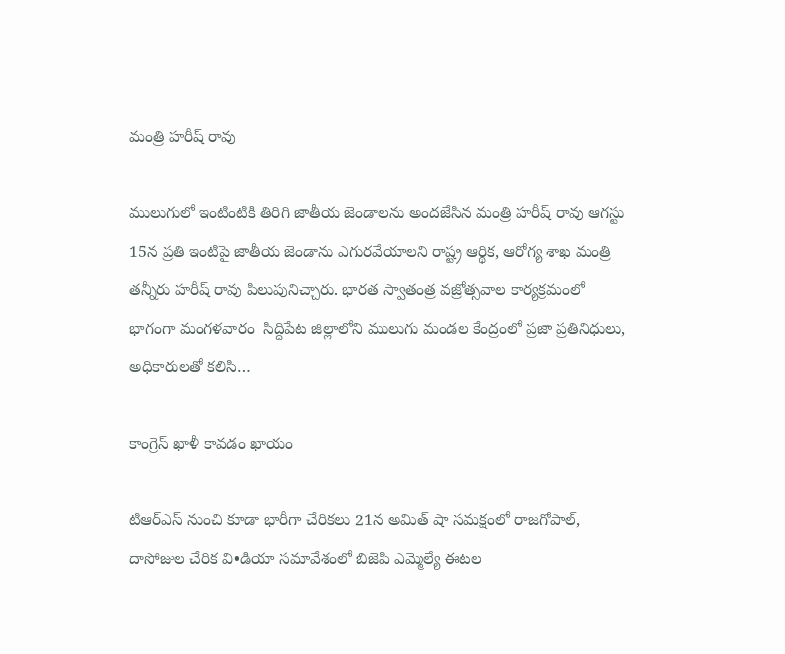మంత్రి హరీష్‌ ‌రావు

ములుగులో ఇంటింటికి తిరిగి జాతీయ జెండాలను అందజేసిన మంత్రి హరీష్‌ ‌రావు ఆగస్టు 15న ప్రతి ఇంటిపై జాతీయ జెండాను ఎగురవేయాలని రాష్ట్ర ఆర్థిక, ఆరోగ్య శాఖ మంత్రి తన్నీరు హరీష్‌ ‌రావు పిలుపునిచ్చారు. భారత స్వాతంత్ర వజ్రోత్సవాల కార్యక్రమంలో భాగంగా మంగళవారం  సిద్దిపేట జిల్లాలోని ములుగు మండల కేంద్రంలో ప్రజా ప్రతినిధులు, అధికారులతో కలిసి…

కాంగ్రెస్‌ ‌ఖాళీ కావడం ఖాయం

టిఆర్‌ఎస్‌ ‌నుంచి కూడా భారీగా చేరికలు 21న అమిత్‌ ‌షా సమక్షంలో రాజగోపాల్‌, దాసోజుల చేరిక వి•డియా సమావేశంలో బిజెపి ఎమ్మెల్యే ఈటల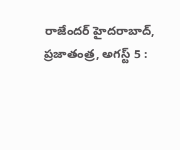రాజేందర్‌ ‌హైదరాబాద్‌, ప్రజాతంత్ర, అగస్ట్ 5 :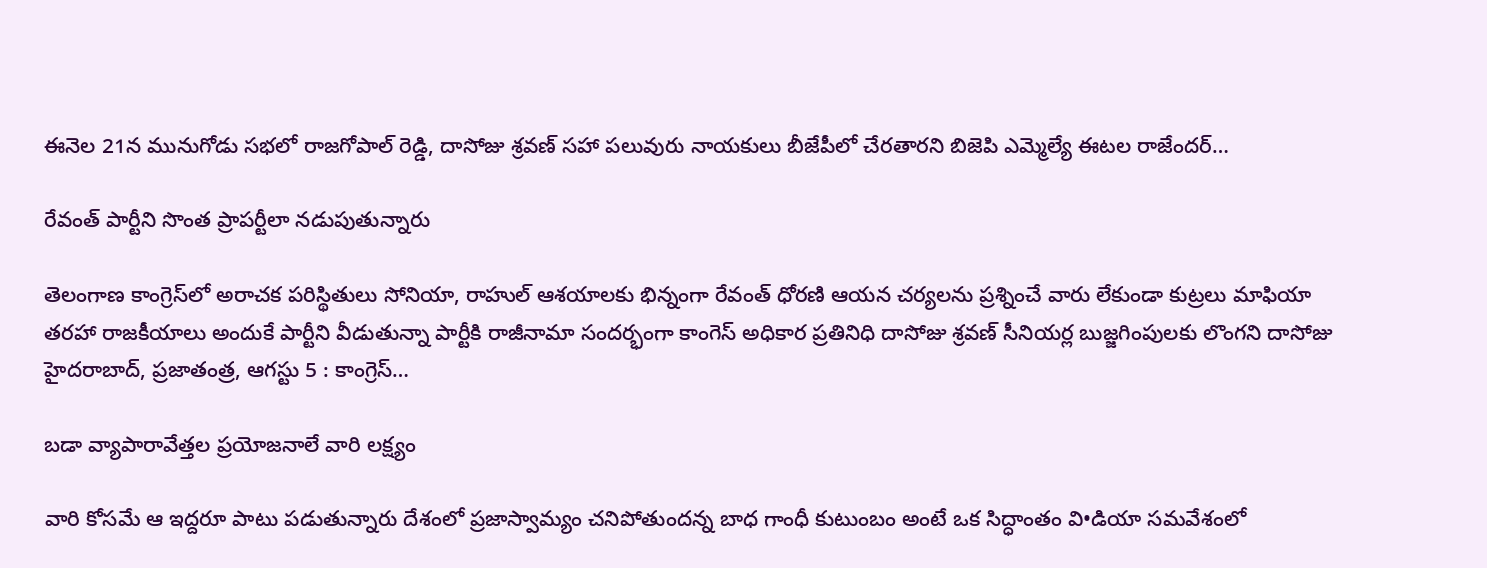ఈనెల 21న మునుగోడు సభలో రాజగోపాల్‌ ‌రెడ్డి, దాసోజు శ్రవణ్‌ ‌సహా పలువురు నాయకులు బీజేపీలో చేరతారని బిజెపి ఎమ్మెల్యే ఈటల రాజేందర్‌…

రేవంత్‌ ‌పార్టీని సొంత ప్రాపర్టీలా నడుపుతున్నారు

తెలంగాణ కాంగ్రెస్‌లో అరాచక పరిస్థితులు సోనియా, రాహుల్‌ ఆశయాలకు భిన్నంగా రేవంత్‌ ‌ధోరణి ఆయన చర్యలను ప్రశ్నించే వారు లేకుండా కుట్రలు మాఫియా తరహా రాజకీయాలు అందుకే పార్టీని వీడుతున్నా పార్టీకి రాజీనామా సందర్భంగా కాంగెస్‌ అధికార ప్రతినిధి దాసోజు శ్రవణ్‌ ‌సీనియర్ల బుజ్జగింపులకు లొంగని దాసోజు హైదరాబాద్‌, ప్రజాతంత్ర, ఆగస్టు 5 : కాంగ్రెస్‌…

బడా వ్యాపారావేత్తల ప్రయోజనాలే వారి లక్ష్యం

వారి కోసమే ఆ ఇద్దరూ పాటు పడుతున్నారు దేశంలో ప్రజాస్వామ్యం చనిపోతుందన్న బాధ గాంధీ కుటుంబం అంటే ఒక సిద్ధాంతం వి•డియా సమవేశంలో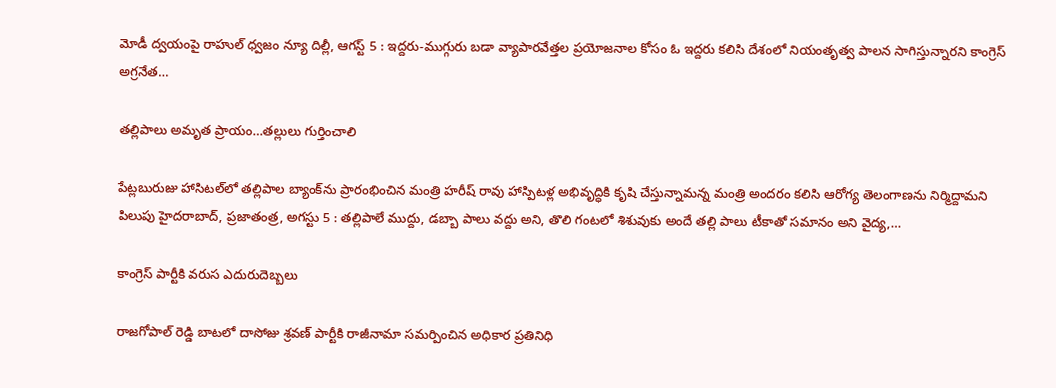మోడీ ద్వయంపై రాహుల్‌ ‌ధ్వజం న్యూ దిల్లీ, ఆగస్ట్ 5 : ఇద్దరు-ముగ్గురు బడా వ్యాపారవేత్తల ప్రయోజనాల కోసం ఓ ఇద్దరు కలిసి దేశంలో నియంతృత్వ పాలన సాగిస్తున్నారని కాంగ్రెస్‌ అ‌గ్రనేత…

తల్లిపాలు అమృత ప్రాయం…తల్లులు గుర్తించాలి

పేట్లబురుజు హాసిటల్‌లో తల్లిపాల బ్యాంక్‌ను ప్రారంభించిన మంత్రి హరీష్‌ ‌రావు హాస్పిటళ్ల అభివృద్ధికి కృషి చేస్తున్నామన్న మంత్రి అందరం కలిసి ఆరోగ్య తెలంగాణను నిర్మిద్దామని పిలుపు హైదరాబాద్‌, ప్రజాతంత్ర, అగస్టు 5 : తల్లిపాలే ముద్దు, డబ్బా పాలు వద్దు అని, తొలి గంటలో శిశువుకు అందే తల్లి పాలు టీకాతో సమానం అని వైద్య,…

కాంగ్రెస్‌ ‌పార్టీకి వరుస ఎదురుదెబ్బలు

రాజగోపాల్‌ ‌రెడ్డి బాటలో దాసోజు శ్రవణ్‌ ‌పార్టీకి రాజీనామా సమర్పించిన అధికార ప్రతినిధి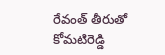రేవంత్‌ ‌తీరుతో కోమటిరెడ్డి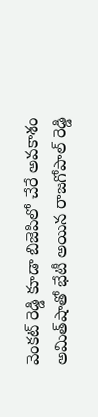వెంకట్‌ ‌రెడ్డి కూడా బిజెపిలో చేరే అవకాశం అమిత్‌షాతో భేటీ అయిన రాజగోపాల్‌ ‌రెడ్డి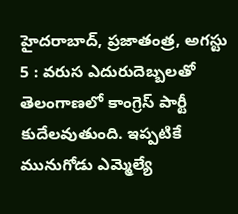హైదరాబాద్‌, ప్రజాతంత్ర, అగస్టు 5 : వరుస ఎదురుదెబ్బలతో తెలంగాణలో కాంగ్రెస్‌ ‌పార్టీ కుదేలవుతుంది. ఇప్పటికే మునుగోడు ఎమ్మెల్యే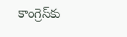కాంగ్రెస్‌కు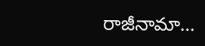రాజీనామా…